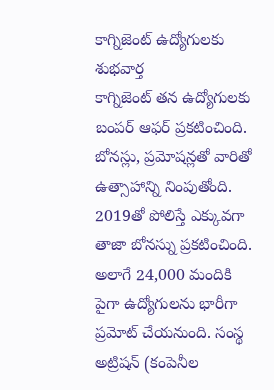కాగ్నిజెంట్ ఉద్యోగులకు శుభవార్త
కాగ్నిజెంట్ తన ఉద్యోగులకు బంపర్ ఆఫర్ ప్రకటించింది. బోనస్లు, ప్రమోషన్లతో వారితో ఉత్సాహాన్ని నింపుతోంది. 2019తో పోలిస్తే ఎక్కువగా తాజా బోనస్ను ప్రకటించింది. అలాగే 24,000 మందికి పైగా ఉద్యోగులను భారీగా ప్రమోట్ చేయనుంది. సంస్థ అట్రిషన్ (కంపెనీల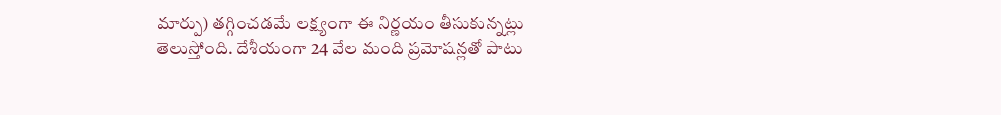మార్పు) తగ్గించడమే లక్ష్యంగా ఈ నిర్ణయం తీసుకున్నట్లు తెలుస్తోంది. దేశీయంగా 24 వేల మంది ప్రమోషన్లతో పాటు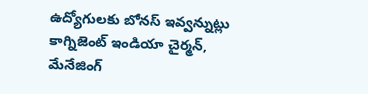ఉద్యోగులకు బోనస్ ఇవ్వన్నుట్లు కాగ్నిజెంట్ ఇండియా చైర్మన్, మేనేజింగ్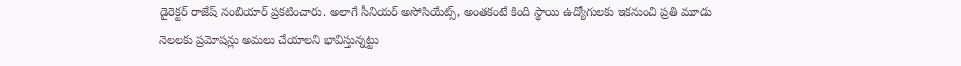డైరెక్టర్ రాజేష్ నంబియార్ ప్రకటించారు. అలాగే సీనియర్ అసోసియేట్స్, అంతకంటే కింది స్థాయి ఉద్యోగులకు ఇకనుంచి ప్రతి మూడు నెలలకు ప్రమోషన్లు అమలు చేయాలని భావిస్తున్నట్టు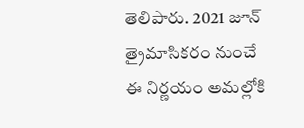తెలిపారు. 2021 జూన్ త్రైమాసికరం నుంచే ఈ నిర్ణయం అమల్లోకి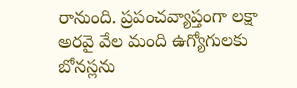రానుంది. ప్రపంచవ్యాప్తంగా లక్షా అరవై వేల మంది ఉగ్యోగులకు బోనస్లను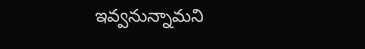ఇవ్వనున్నామని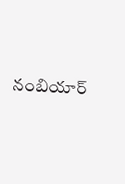నంబియార్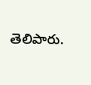తెలిపారు.